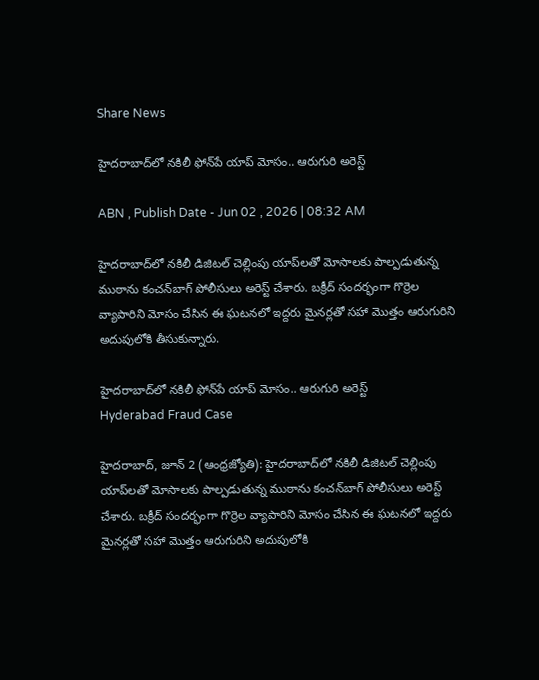Share News

హైదరాబాద్‌లో నకిలీ ఫోన్‌పే యాప్‌ మోసం.. ఆరుగురి అరెస్ట్

ABN , Publish Date - Jun 02 , 2026 | 08:32 AM

హైదరాబాద్‌లో నకిలీ డిజిటల్ చెల్లింపు యాప్‌లతో మోసాలకు పాల్పడుతున్న ముఠాను కంచన్‌బాగ్ పోలీసులు అరెస్ట్ చేశారు. బక్రీద్ సందర్భంగా గొర్రెల వ్యాపారిని మోసం చేసిన ఈ ఘటనలో ఇద్దరు మైనర్లతో సహా మొత్తం ఆరుగురిని అదుపులోకి తీసుకున్నారు.

హైదరాబాద్‌లో నకిలీ ఫోన్‌పే యాప్‌ మోసం.. ఆరుగురి అరెస్ట్
Hyderabad Fraud Case

హైదరాబాద్‌, జూన్ 2 (ఆంధ్రజ్యోతి): హైదరాబాద్‌లో నకిలీ డిజిటల్ చెల్లింపు యాప్‌లతో మోసాలకు పాల్పడుతున్న ముఠాను కంచన్‌బాగ్ పోలీసులు అరెస్ట్ చేశారు. బక్రీద్ సందర్భంగా గొర్రెల వ్యాపారిని మోసం చేసిన ఈ ఘటనలో ఇద్దరు మైనర్లతో సహా మొత్తం ఆరుగురిని అదుపులోకి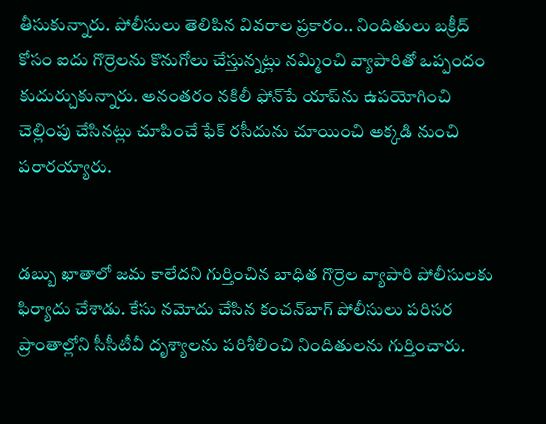తీసుకున్నారు. పోలీసులు తెలిపిన వివరాల ప్రకారం.. నిందితులు బక్రీద్ కోసం ఐదు గొర్రెలను కొనుగోలు చేస్తున్నట్లు నమ్మించి వ్యాపారితో ఒప్పందం కుదుర్చుకున్నారు. అనంతరం నకిలీ ఫోన్‌పే యాప్‌ను ఉపయోగించి చెల్లింపు చేసినట్లు చూపించే ఫేక్ రసీదును చూయించి అక్కడి నుంచి పరారయ్యారు.


డబ్బు ఖాతాలో జమ కాలేదని గుర్తించిన బాధిత గొర్రెల వ్యాపారి పోలీసులకు ఫిర్యాదు చేశాడు. కేసు నమోదు చేసిన కంచన్‌బాగ్ పోలీసులు పరిసర ప్రాంతాల్లోని సీసీటీవీ దృశ్యాలను పరిశీలించి నిందితులను గుర్తించారు.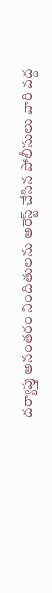దర్యాప్తు అనంతరం నిందితులను అరెస్ట్ చేసిన పోలీసులు వారి వద్ద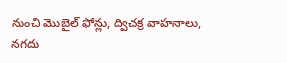నుంచి మొబైల్ ఫోన్లు, ద్విచక్ర వాహనాలు, నగదు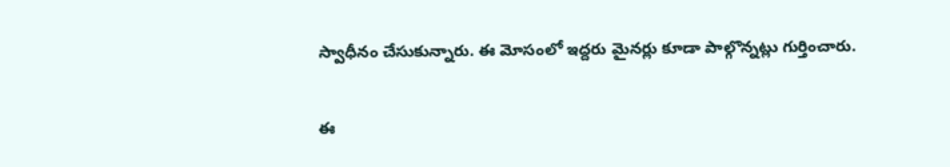స్వాధీనం చేసుకున్నారు. ఈ మోసంలో ఇద్దరు మైనర్లు కూడా పాల్గొన్నట్లు గుర్తించారు.


ఈ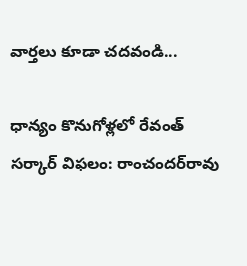వార్తలు కూడా చదవండి...

ధాన్యం కొనుగోళ్లలో రేవంత్ సర్కార్ విఫలం: రాంచందర్‌రావు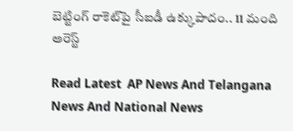బెట్టింగ్ రాకెట్‌పై సీఐడీ ఉక్కుపాదం.. 11 మంది అరెస్ట్

Read Latest  AP News And Telangana News And National News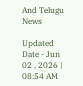And Telugu News

Updated Date - Jun 02 , 2026 | 08:54 AM